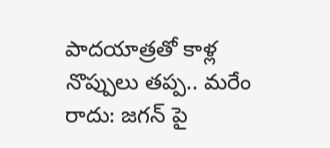పాదయాత్రతో కాళ్ల నొప్పులు తప్ప.. మరేం రాదు: జగన్ పై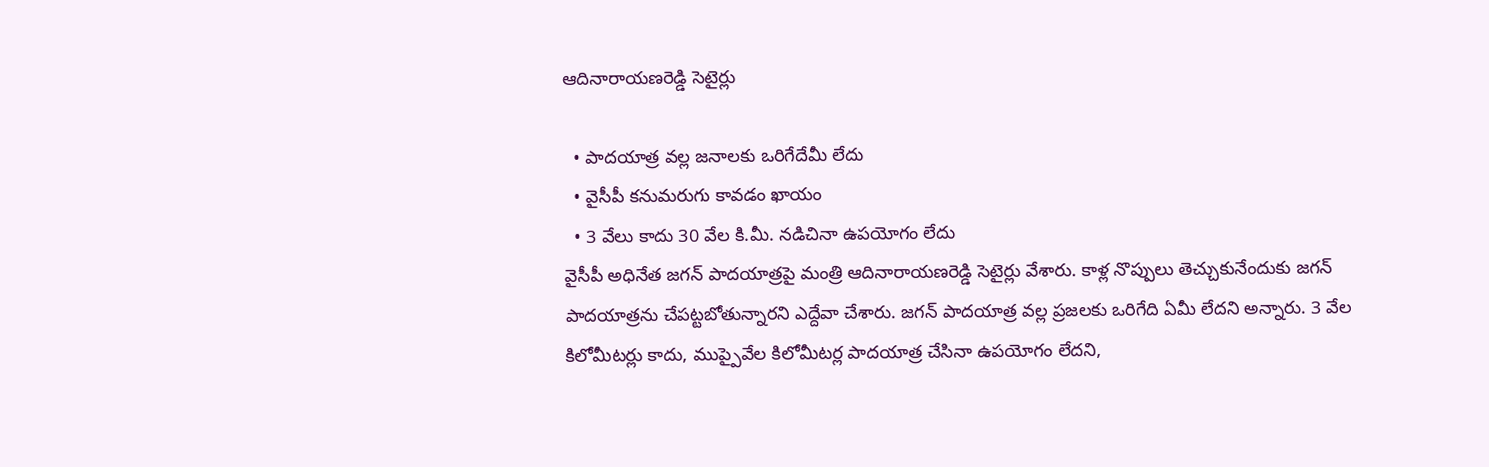ఆదినారాయణరెడ్డి సెటైర్లు

  • పాదయాత్ర వల్ల జనాలకు ఒరిగేదేమీ లేదు
  • వైసీపీ కనుమరుగు కావడం ఖాయం
  • 3 వేలు కాదు 30 వేల కి.మీ. నడిచినా ఉపయోగం లేదు
వైసీపీ అధినేత జగన్ పాదయాత్రపై మంత్రి ఆదినారాయణరెడ్డి సెటైర్లు వేశారు. కాళ్ల నొప్పులు తెచ్చుకునేందుకు జగన్ పాదయాత్రను చేపట్టబోతున్నారని ఎద్దేవా చేశారు. జగన్ పాదయాత్ర వల్ల ప్రజలకు ఒరిగేది ఏమీ లేదని అన్నారు. 3 వేల కిలోమీటర్లు కాదు, ముప్పైవేల కిలోమీటర్ల పాదయాత్ర చేసినా ఉపయోగం లేదని,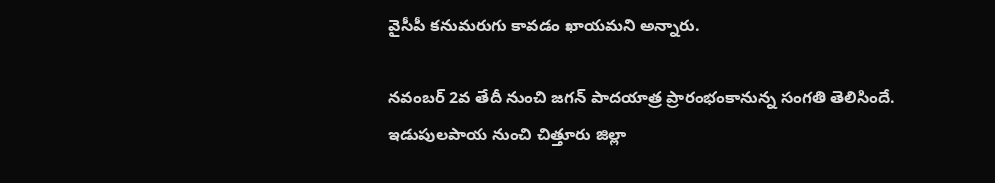వైసీపీ కనుమరుగు కావడం ఖాయమని అన్నారు.

నవంబర్ 2వ తేదీ నుంచి జగన్ పాదయాత్ర ప్రారంభంకానున్న సంగతి తెలిసిందే. ఇడుపులపాయ నుంచి చిత్తూరు జిల్లా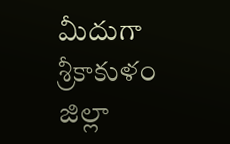మీదుగా శ్రీకాకుళం జిల్లా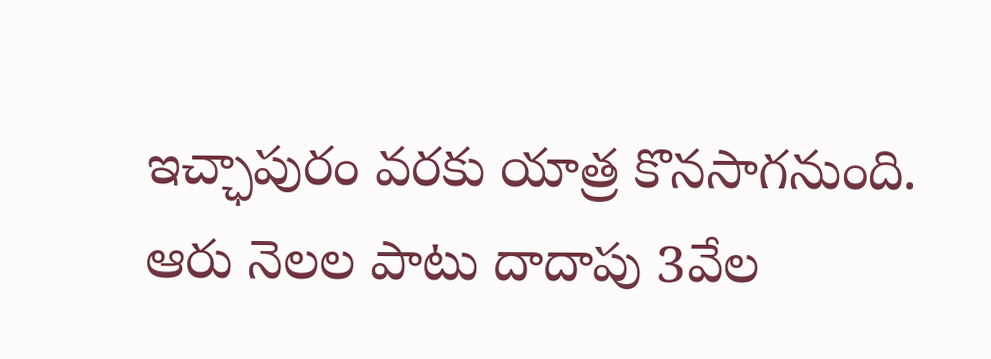ఇచ్ఛాపురం వరకు యాత్ర కొనసాగనుంది. ఆరు నెలల పాటు దాదాపు 3వేల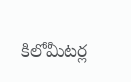కిలోమీటర్ల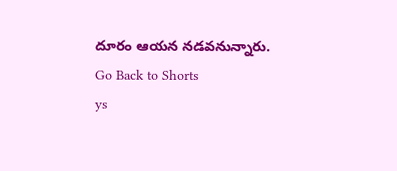దూరం ఆయన నడవనున్నారు.
Go Back to Shorts
ys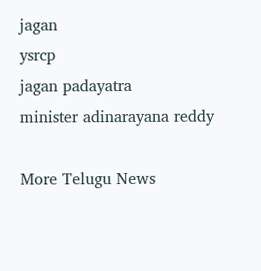jagan
ysrcp
jagan padayatra
minister adinarayana reddy

More Telugu News